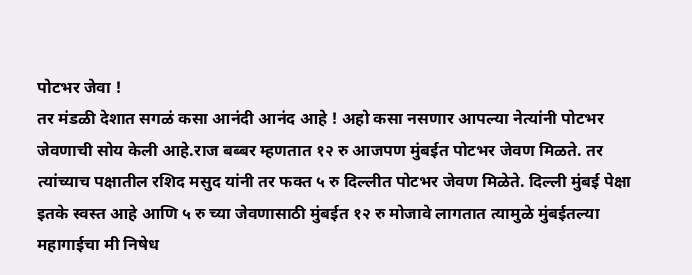पोटभर जेवा !
तर मंडळी देशात सगळं कसा आनंदी आनंद आहे ! अहो कसा नसणार आपल्या नेत्यांनी पोटभर जेवणाची सोय केली आहे.राज बब्बर म्हणतात १२ रु आजपण मुंबईत पोटभर जेवण मिळते. तर त्यांच्याच पक्षातील रशिद मसुद यांनी तर फक्त ५ रु दिल्लीत पोटभर जेवण मिळेते. दिल्ली मुंबई पेक्षा इतके स्वस्त आहे आणि ५ रु च्या जेवणासाठी मुंबईत १२ रु मोजावे लागतात त्यामुळे मुंबईतल्या महागाईचा मी निषेध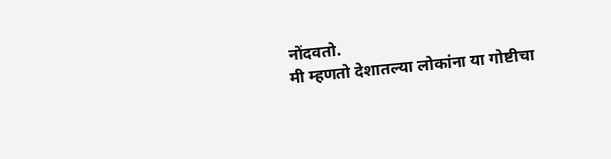नोंदवतो.
मी म्हणतो देशातल्या लोकांना या गोष्टीचा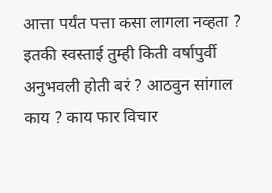आत्ता पर्यंत पत्ता कसा लागला नव्हता ? इतकी स्वस्ताई तुम्ही किती वर्षापुर्वी अनुभवली होती बरं ? आठवुन सांगाल काय ? काय फार विचार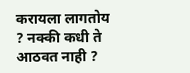करायला लागतोय ? नक्की कधी ते आठवत नाही ?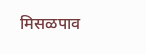मिसळपाव